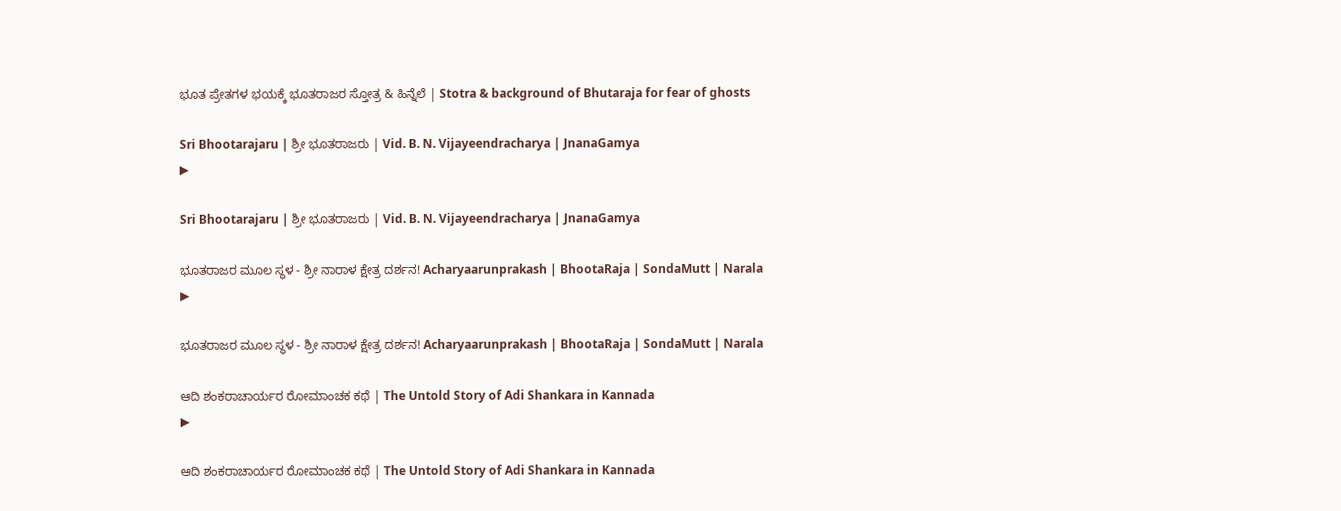ಭೂತ ಪ್ರೇತಗಳ ಭಯಕ್ಕೆ ಭೂತರಾಜರ ಸ್ತೋತ್ರ & ಹಿನ್ನೆಲೆ | Stotra & background of Bhutaraja for fear of ghosts

Sri Bhootarajaru | ಶ್ರೀ ಭೂತರಾಜರು | Vid. B. N. Vijayeendracharya | JnanaGamya
▶

Sri Bhootarajaru | ಶ್ರೀ ಭೂತರಾಜರು | Vid. B. N. Vijayeendracharya | JnanaGamya

ಭೂತರಾಜರ ಮೂಲ ಸ್ಥಳ - ಶ್ರೀ ನಾರಾಳ ಕ್ಷೇತ್ರ ದರ್ಶನ! Acharyaarunprakash | BhootaRaja | SondaMutt | Narala
▶

ಭೂತರಾಜರ ಮೂಲ ಸ್ಥಳ - ಶ್ರೀ ನಾರಾಳ ಕ್ಷೇತ್ರ ದರ್ಶನ! Acharyaarunprakash | BhootaRaja | SondaMutt | Narala

ಆದಿ ಶಂಕರಾಚಾರ್ಯರ ರೋಮಾಂಚಕ ಕಥೆ | The Untold Story of Adi Shankara in Kannada
▶

ಆದಿ ಶಂಕರಾಚಾರ್ಯರ ರೋಮಾಂಚಕ ಕಥೆ | The Untold Story of Adi Shankara in Kannada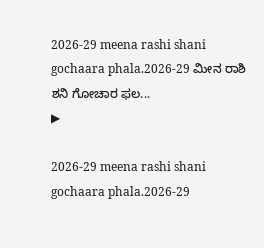2026-29 meena rashi shani gochaara phala.2026-29 ಮೀನ ರಾಶಿ ಶನಿ ಗೋಚಾರ ಫಲ...
▶

2026-29 meena rashi shani gochaara phala.2026-29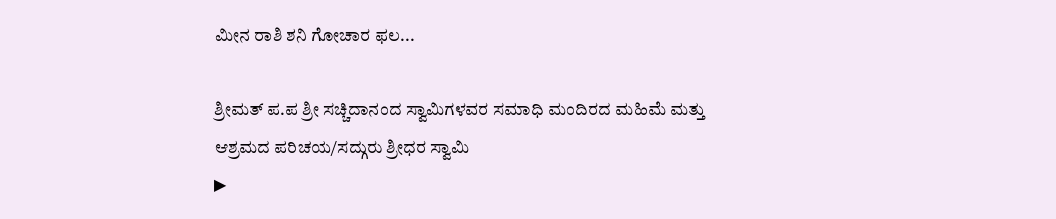ಮೀನ ರಾಶಿ ಶನಿ ಗೋಚಾರ ಫಲ...

ಶ್ರೀಮತ್ ಪ.ಪ ಶ್ರೀ ಸಚ್ಚಿದಾನಂದ ಸ್ವಾಮಿಗಳವರ ಸಮಾಧಿ ಮಂದಿರದ ಮಹಿಮೆ ಮತ್ತು ಆಶ್ರಮದ ಪರಿಚಯ/ಸದ್ಗುರು ಶ್ರೀಧರ ಸ್ವಾಮಿ
▶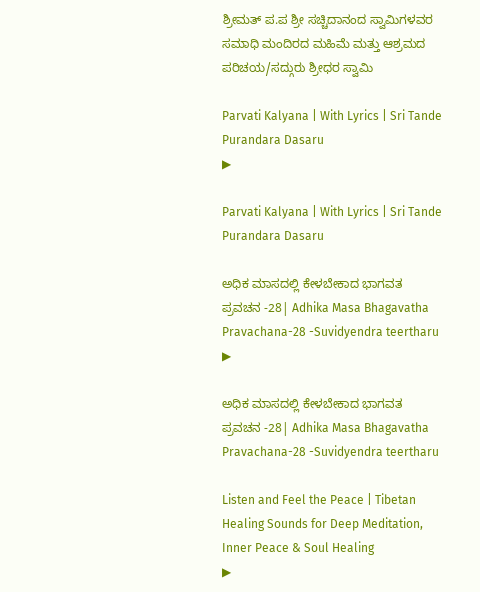ಶ್ರೀಮತ್ ಪ.ಪ ಶ್ರೀ ಸಚ್ಚಿದಾನಂದ ಸ್ವಾಮಿಗಳವರ ಸಮಾಧಿ ಮಂದಿರದ ಮಹಿಮೆ ಮತ್ತು ಆಶ್ರಮದ ಪರಿಚಯ/ಸದ್ಗುರು ಶ್ರೀಧರ ಸ್ವಾಮಿ

Parvati Kalyana | With Lyrics | Sri Tande Purandara Dasaru
▶

Parvati Kalyana | With Lyrics | Sri Tande Purandara Dasaru

ಅಧಿಕ ಮಾಸದಲ್ಲಿ ಕೇಳಬೇಕಾದ ಭಾಗವತ ಪ್ರವಚನ -28| Adhika Masa Bhagavatha Pravachana-28 -Suvidyendra teertharu
▶

ಅಧಿಕ ಮಾಸದಲ್ಲಿ ಕೇಳಬೇಕಾದ ಭಾಗವತ ಪ್ರವಚನ -28| Adhika Masa Bhagavatha Pravachana-28 -Suvidyendra teertharu

Listen and Feel the Peace | Tibetan Healing Sounds for Deep Meditation, Inner Peace & Soul Healing
▶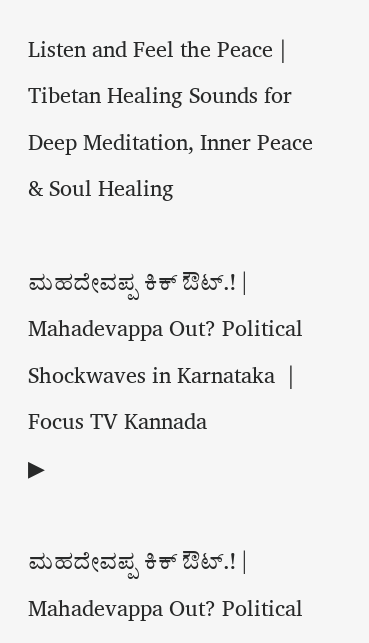Listen and Feel the Peace | Tibetan Healing Sounds for Deep Meditation, Inner Peace & Soul Healing

ಮಹದೇವಪ್ಪ ಕಿಕ್ ಔಟ್.! | Mahadevappa Out? Political Shockwaves in Karnataka  | Focus TV Kannada
▶

ಮಹದೇವಪ್ಪ ಕಿಕ್ ಔಟ್.! | Mahadevappa Out? Political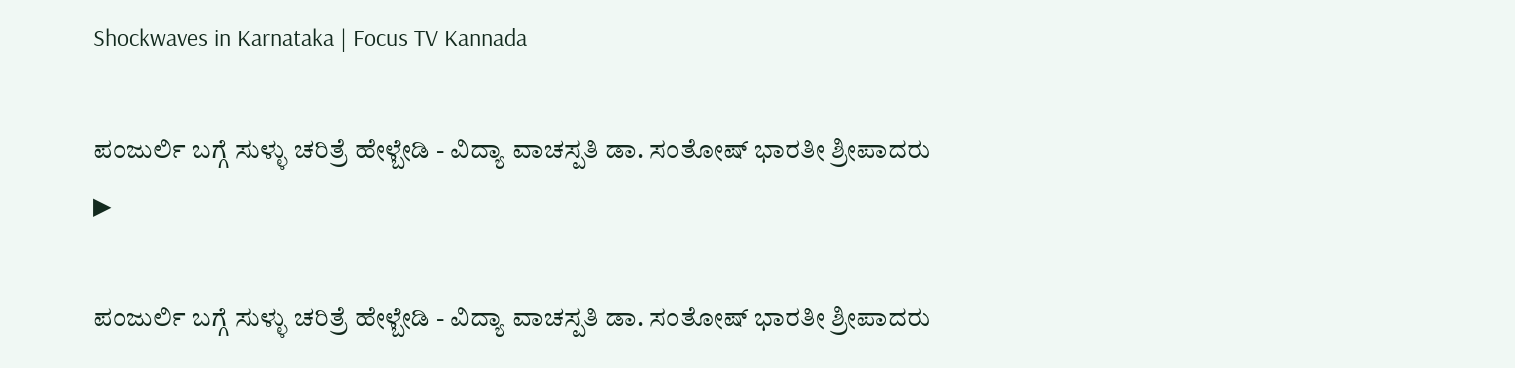Shockwaves in Karnataka | Focus TV Kannada

ಪಂಜುರ್ಲಿ ಬಗ್ಗೆ ಸುಳ್ಳು ಚರಿತ್ರೆ ಹೇಳ್ಬೇಡಿ - ವಿದ್ಯಾ ವಾಚಸ್ಪತಿ ಡಾ. ಸಂತೋಷ್ ಭಾರತೀ ಶ್ರೀಪಾದರು
▶

ಪಂಜುರ್ಲಿ ಬಗ್ಗೆ ಸುಳ್ಳು ಚರಿತ್ರೆ ಹೇಳ್ಬೇಡಿ - ವಿದ್ಯಾ ವಾಚಸ್ಪತಿ ಡಾ. ಸಂತೋಷ್ ಭಾರತೀ ಶ್ರೀಪಾದರು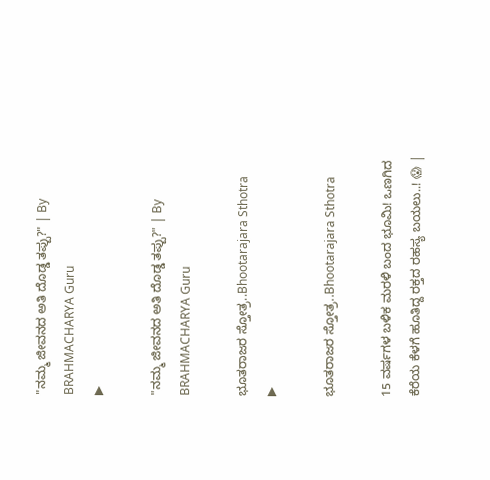"ನಮ್ಮ ಜೀವನದ ಅತಿ ದೊಡ್ಡ ತಪ್ಪು?" | By BRAHMACHARYA Guru
▶

"ನಮ್ಮ ಜೀವನದ ಅತಿ ದೊಡ್ಡ ತಪ್ಪು?" | By BRAHMACHARYA Guru

ಭೂತರಾಜರ ಸ್ತೋತ್ರ..Bhootarajara Sthotra
▶

ಭೂತರಾಜರ ಸ್ತೋತ್ರ..Bhootarajara Sthotra

15 ವರ್ಷಗಳ ಬಳಿಕ ಮರಳಿ ಬಂದ ಭೂಮಿ! ಒಣಗಿದ ಕೆರೆಯ ಕೆಳಗೆ ಹೂತಿದ್ದ ರಕ್ತದ ರಹಸ್ಯ ಬಯಲು..! 😱 |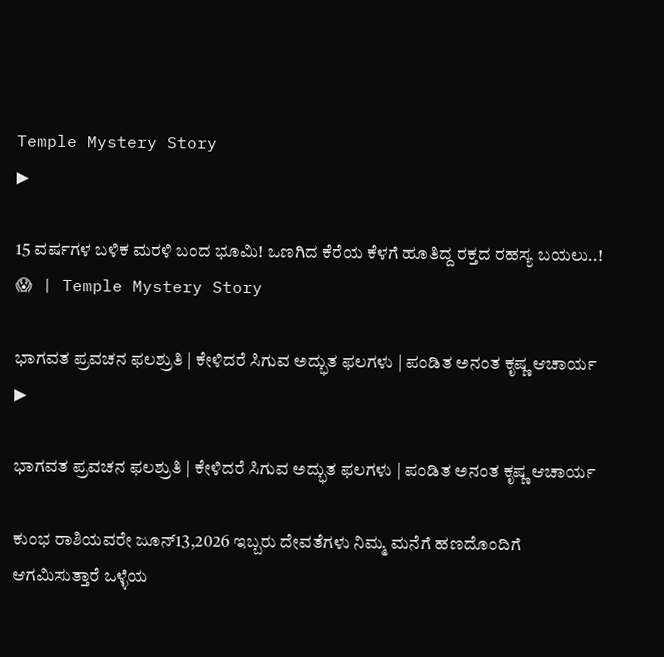Temple Mystery Story
▶

15 ವರ್ಷಗಳ ಬಳಿಕ ಮರಳಿ ಬಂದ ಭೂಮಿ! ಒಣಗಿದ ಕೆರೆಯ ಕೆಳಗೆ ಹೂತಿದ್ದ ರಕ್ತದ ರಹಸ್ಯ ಬಯಲು..! 😱 | Temple Mystery Story

ಭಾಗವತ ಪ್ರವಚನ ಫಲಶ್ರುತಿ | ಕೇಳಿದರೆ ಸಿಗುವ ಅದ್ಭುತ ಫಲಗಳು | ಪಂಡಿತ ಅನಂತ ಕೃಷ್ಣ ಆಚಾರ್ಯ
▶

ಭಾಗವತ ಪ್ರವಚನ ಫಲಶ್ರುತಿ | ಕೇಳಿದರೆ ಸಿಗುವ ಅದ್ಭುತ ಫಲಗಳು | ಪಂಡಿತ ಅನಂತ ಕೃಷ್ಣ ಆಚಾರ್ಯ

ಕುಂಭ ರಾಶಿಯವರೇ ಜೂನ್13,2026 ಇಬ್ಬರು ದೇವತೆಗಳು ನಿಮ್ಮ ಮನೆಗೆ ಹಣದೊಂದಿಗೆ ಆಗಮಿಸುತ್ತಾರೆ ಒಳ್ಳೆಯ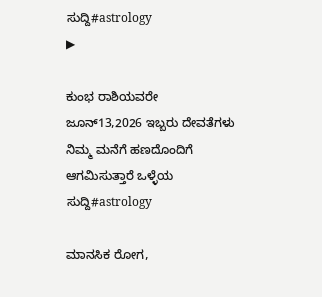ಸುದ್ದಿ#astrology
▶

ಕುಂಭ ರಾಶಿಯವರೇ ಜೂನ್13,2026 ಇಬ್ಬರು ದೇವತೆಗಳು ನಿಮ್ಮ ಮನೆಗೆ ಹಣದೊಂದಿಗೆ ಆಗಮಿಸುತ್ತಾರೆ ಒಳ್ಳೆಯ ಸುದ್ದಿ#astrology

ಮಾನಸಿಕ ರೋಗ,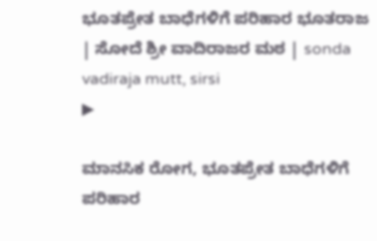ಭೂತಪ್ರೇತ ಬಾಧೆಗಳಿಗೆ ಪರಿಹಾರ ಭೂತರಾಜ | ಸೋದೆ ಶ್ರೀ ವಾದಿರಾಜರ ಮಠ | sonda vadiraja mutt, sirsi
▶

ಮಾನಸಿಕ ರೋಗ, ಭೂತಪ್ರೇತ ಬಾಧೆಗಳಿಗೆ ಪರಿಹಾರ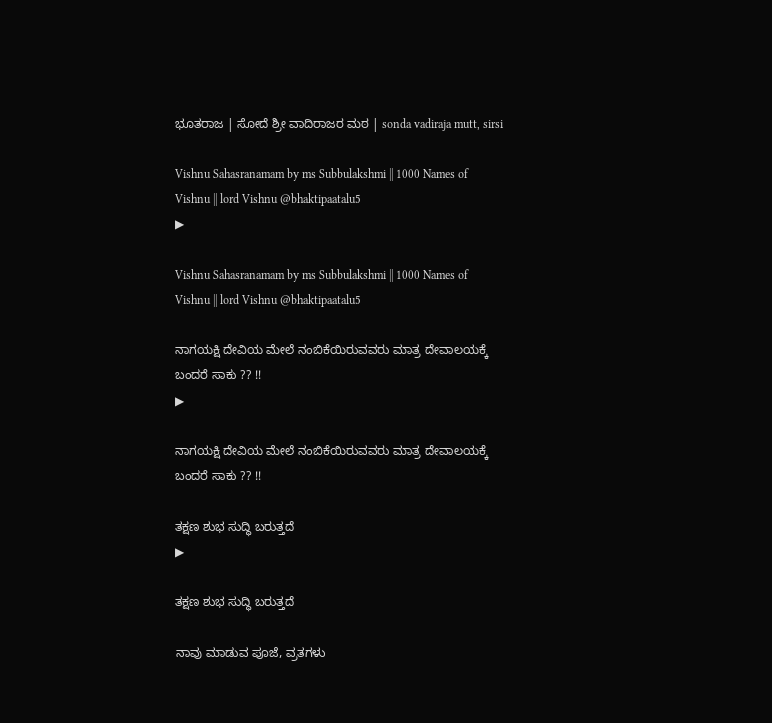ಭೂತರಾಜ | ಸೋದೆ ಶ್ರೀ ವಾದಿರಾಜರ ಮಠ | sonda vadiraja mutt, sirsi

Vishnu Sahasranamam by ms Subbulakshmi || 1000 Names of Vishnu || lord Vishnu @bhaktipaatalu5
▶

Vishnu Sahasranamam by ms Subbulakshmi || 1000 Names of Vishnu || lord Vishnu @bhaktipaatalu5

ನಾಗಯಕ್ಷಿ ದೇವಿಯ ಮೇಲೆ ನಂಬಿಕೆಯಿರುವವರು ಮಾತ್ರ ದೇವಾಲಯಕ್ಕೆ ಬಂದರೆ ಸಾಕು ?? !!
▶

ನಾಗಯಕ್ಷಿ ದೇವಿಯ ಮೇಲೆ ನಂಬಿಕೆಯಿರುವವರು ಮಾತ್ರ ದೇವಾಲಯಕ್ಕೆ ಬಂದರೆ ಸಾಕು ?? !!

ತಕ್ಷಣ ಶುಭ ಸುದ್ಧಿ ಬರುತ್ತದೆ
▶

ತಕ್ಷಣ ಶುಭ ಸುದ್ಧಿ ಬರುತ್ತದೆ

ನಾವು ಮಾಡುವ ಪೂಜೆ, ವ್ರತಗಳು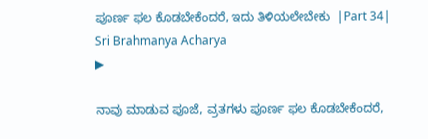ಪೂರ್ಣ ಫಲ ಕೊಡಬೇಕೆಂದರೆ, ಇದು ತಿಳಿಯಲೇಬೇಕು  |Part 34| Sri Brahmanya Acharya
▶

ನಾವು ಮಾಡುವ ಪೂಜೆ, ವ್ರತಗಳು ಪೂರ್ಣ ಫಲ ಕೊಡಬೇಕೆಂದರೆ,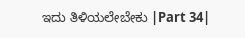ಇದು ತಿಳಿಯಲೇಬೇಕು |Part 34|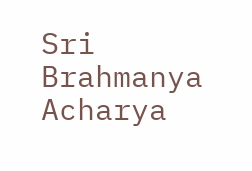Sri Brahmanya Acharya